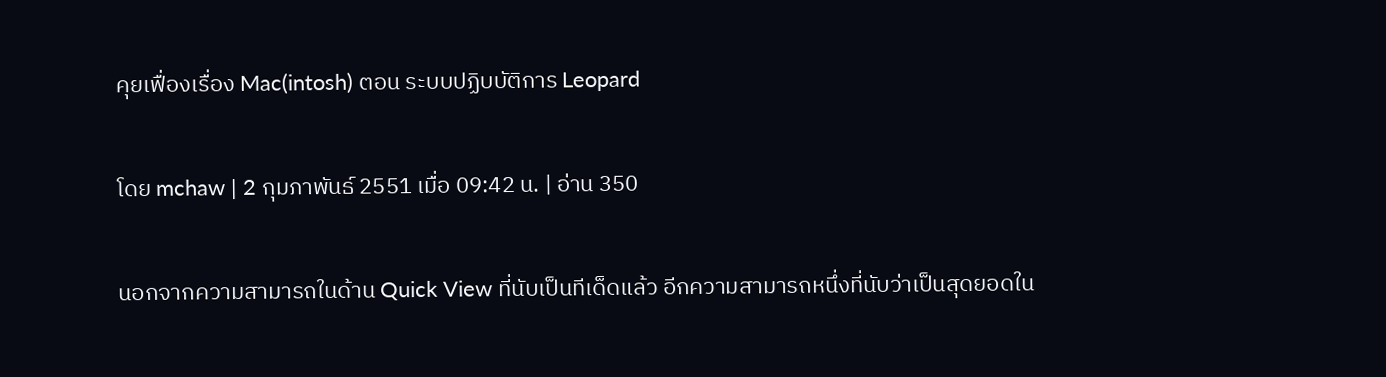คุยเฟื่องเรื่อง Mac(intosh) ตอน ระบบปฏิบบัติการ Leopard

โดย mchaw | 2 กุมภาพันธ์ 2551 เมื่อ 09:42 น. | อ่าน 350

นอกจากความสามารถในด้าน Quick View ที่นับเป็นทีเด็ดแล้ว อีกความสามารถหนึ่งที่นับว่าเป็นสุดยอดใน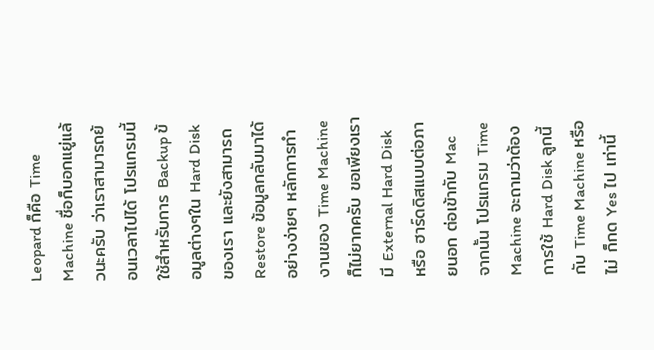Leopard ก็คือ Time Machine ชื่อก็บอกแยู่แล้วนะครับ ว่าเราสามารถย้อนเวลาไปได้ โปรแกรมนี้ใช้สำหรับการ Backup ข้อมูลต่างๆใน Hard Disk ของเรา และยังสามารถ Restore ข้อมูลกลับมาได้อย่างง่ายๆ หลักการทำงานของ Time Machine ก็ไม่ยากครับ ขอเพียงเรามี External Hard Disk หรือ ฮาร์ดดิสแบบต่อภายนอก ต่อเข้ากับ Mac จากนั้น โปรแกรม Time Machine จะถามว่าต้องการใช้ Hard Disk ลูกนี้กับ Time Machine หรือไม่ ก็กด Yes ไป เท่านี้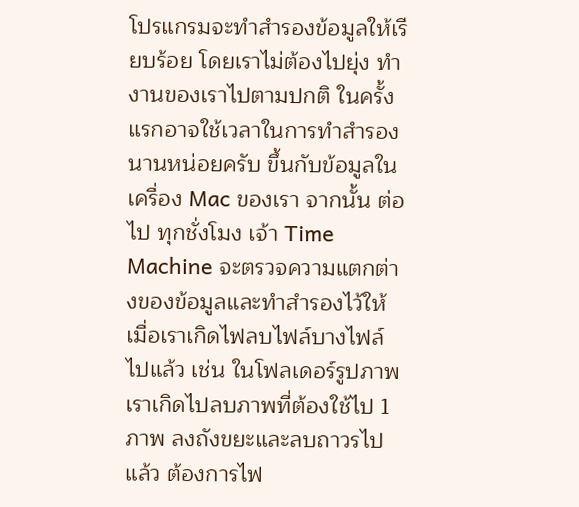โปรแกรมจะทำสำรองข้อมูลให้เรียบร้อย โดยเราไม่ต้องไปยุ่ง ทำงานของเราไปตามปกติ ในครั้งแรกอาจใช้เวลาในการทำสำรองนานหน่อยครับ ขึ้นกับข้อมูลในเครื่อง Mac ของเรา จากนั้น ต่อไป ทุกชั่งโมง เจ้า Time Machine จะตรวจความแตกต่างของข้อมูลและทำสำรองไว้ให้ เมื่อเราเกิดไฟลบไฟล์บางไฟล์ไปแล้ว เช่น ในโฟลเดอร์รูปภาพ เราเกิดไปลบภาพที่ต้องใช้ไป 1 ภาพ ลงถังขยะและลบถาวรไปแล้ว ต้องการไฟ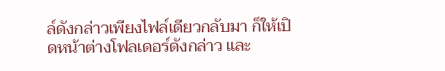ล์ดังกล่าวเพียงไฟล์เดียวกลับมา ก็ให้เปิดหน้าต่างโฟลเดอร์ดังกล่าว และ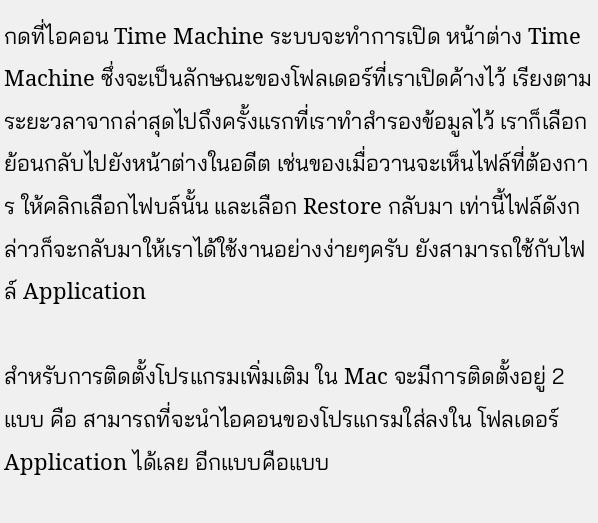กดที่ไอคอน Time Machine ระบบจะทำการเปิด หน้าต่าง Time Machine ซึ่งจะเป็นลักษณะของโฟลเดอร์ที่เราเปิดค้างไว้ เรียงตามระยะวลาจากล่าสุดไปถึงครั้งแรกที่เราทำสำรองข้อมูลไว้ เราก็เลือกย้อนกลับไปยังหน้าต่างในอดีต เช่นของเมื่อวานจะเห็นไฟล์ที่ต้องการ ให้คลิกเลือกไฟบล์นั้น และเลือก Restore กลับมา เท่านี้ไฟล์ดังกล่าวก็จะกลับมาให้เราได้ใช้งานอย่างง่ายๆครับ ยังสามารถใช้กับไฟล์ Application

สำหรับการติดตั้งโปรแกรมเพิ่มเติม ใน Mac จะมีการติดตั้งอยู่ 2 แบบ คือ สามารถที่จะนำไอคอนของโปรแกรมใส่ลงใน โฟลเดอร์ Application ได้เลย อีกแบบคือแบบ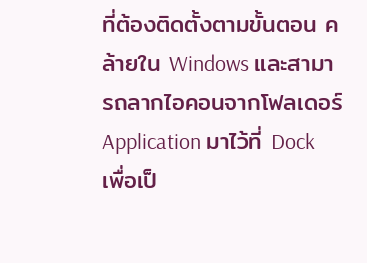ที่ต้องติดตั้งตามขั้นตอน คล้ายใน Windows และสามารถลากไอคอนจากโฟลเดอร์ Application มาไว้ที่ Dock เพื่อเป็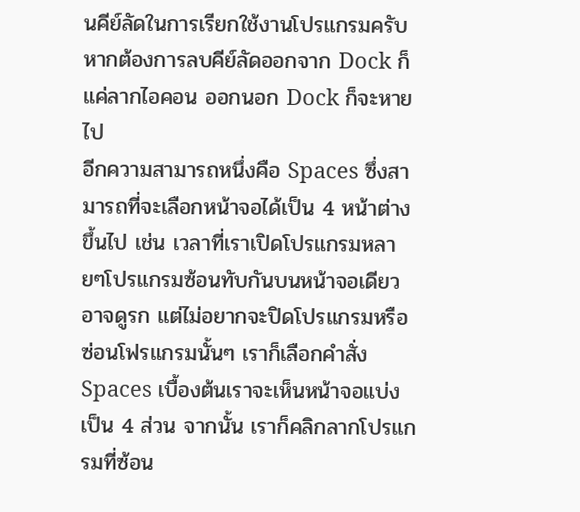นคีย์ลัดในการเรียกใช้งานโปรแกรมครับ หากต้องการลบคีย์ลัดออกจาก Dock ก็แค่ลากไอคอน ออกนอก Dock ก็จะหายไป
อีกความสามารถหนึ่งคือ Spaces ซึ่งสามารถที่จะเลือกหน้าจอได้เป็น 4 หน้าต่างขึ้นไป เช่น เวลาที่เราเปิดโปรแกรมหลายๆโปรแกรมซ้อนทับกันบนหน้าจอเดียว อาจดูรก แต่ไม่อยากจะปิดโปรแกรมหรือซ่อนโฟรแกรมนั้นๆ เราก็เลือกคำสั่ง Spaces เบื้องต้นเราจะเห็นหน้าจอแบ่งเป็น 4 ส่วน จากนั้น เราก็คลิกลากโปรแกรมที่ซ้อน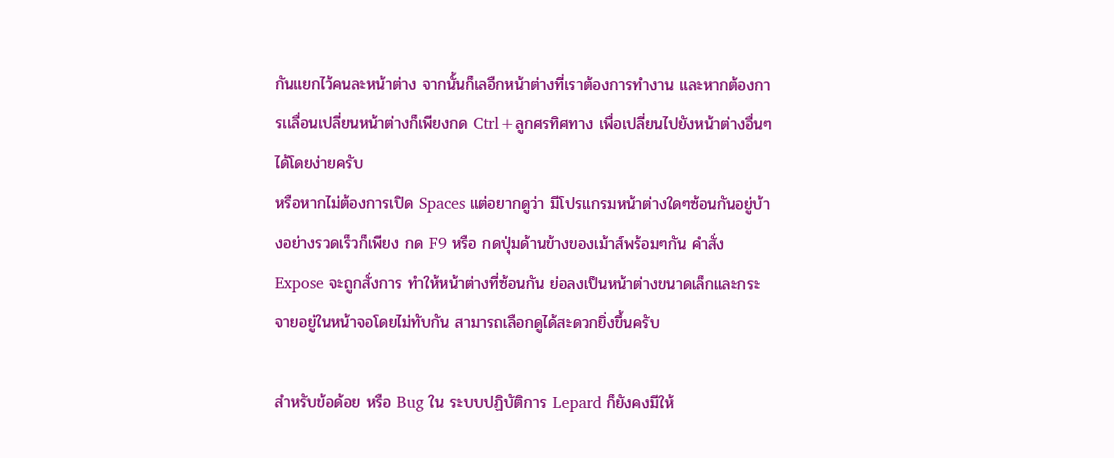กันแยกไว้คนละหน้าต่าง จากนั้นก็เลอืกหน้าต่างที่เราต้องการทำงาน และหากต้องการเเลื่อนเปลี่ยนหน้าต่างก็เพียงกด Ctrl+ลูกศรทิศทาง เพื่อเปลี่ยนไปยังหน้าต่างอื่นๆได้โดยง่ายครับ
หรือหากไม่ต้องการเปิด Spaces แต่อยากดูว่า มีโปรแกรมหน้าต่างใดๆซ้อนกันอยู่บ้างอย่างรวดเร็วก็เพียง กด F9 หรือ กดปุ่มด้านข้างของเม้าส์พร้อมๆกัน คำสั่ง Expose จะถูกสั่งการ ทำให้หน้าต่างที่ซ้อนกัน ย่อลงเป็นหน้าต่างขนาดเล็กและกระจายอยู่ในหน้าจอโดยไม่ทับกัน สามารถเลือกดูได้สะดวกยิ่งขึ้นครับ

สำหรับข้อด้อย หรือ Bug ใน ระบบปฏิบัติการ Lepard ก็ยังคงมีให้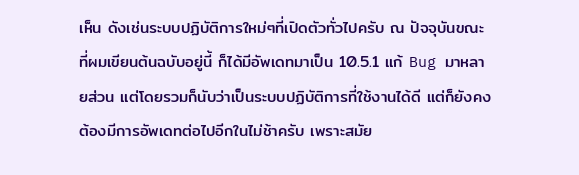เห็น ดังเช่นระบบปฏิบัติการใหม่ๆที่เปิดตัวทั่วไปครับ ณ ปัจจุบันขณะที่ผมเขียนต้นฉบับอยู่นี้ ก็ได้มีอัพเดทมาเป็น 10.5.1 แก้ Bug มาหลายส่วน แต่โดยรวมก็นับว่าเป็นระบบปฏิบัติการที่ใช้งานได้ดี แต่ก็ยังคงต้องมีการอัพเดทต่อไปอีกในไม่ช้าครับ เพราะสมัย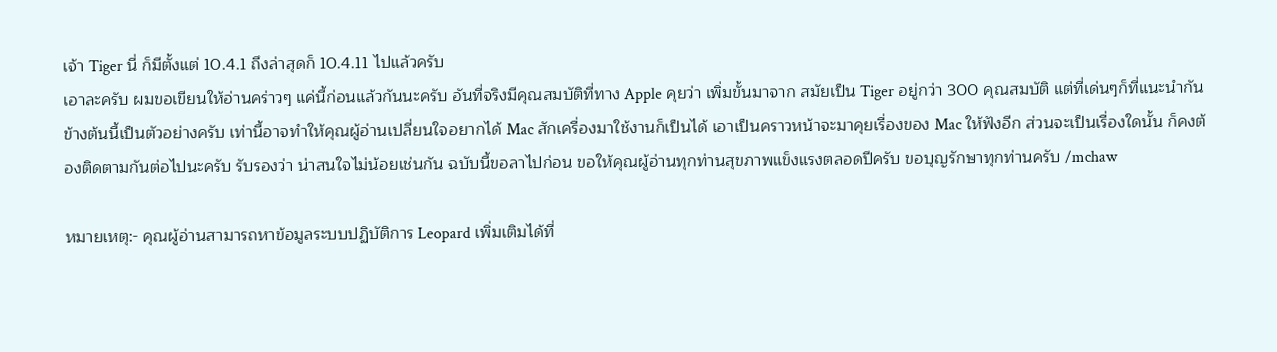เจ้า Tiger นี่ ก็มีตั้งแต่ 10.4.1 ถึงล่าสุดก็ 10.4.11 ไปแล้วครับ
เอาละครับ ผมขอเขียนให้อ่านคร่าวๆ แค่นี้ก่อนแล้วกันนะครับ อันที่จริงมีคุณสมบัติที่ทาง Apple คุยว่า เพิ่มขั้นมาจาก สมัยเป็น Tiger อยู่กว่า 300 คุณสมบัติ แต่ที่เด่นๆก็ที่แนะนำกันข้างต้นนี้เป็นตัวอย่างครับ เท่านี้อาจทำให้คุณผู้อ่านเปลี่ยนใจอยากได้ Mac สักเครื่องมาใช้งานก็เป็นได้ เอาเป็นคราวหน้าจะมาคุยเรื่องของ Mac ให้ฟังอีก ส่วนจะเป็นเรื่องใดนั้น ก็คงต้องติดตามกันต่อไปนะครับ รับรองว่า น่าสนใจไม่น้อยเช่นกัน ฉบับนี้ขอลาไปก่อน ขอให้คุณผู้อ่านทุกท่านสุขภาพแข็งแรงตลอดปีครับ ขอบุญรักษาทุกท่านครับ /mchaw

หมายเหตุ:- คุณผู้อ่านสามารถหาข้อมูลระบบปฏิบัติการ Leopard เพิ่มเติมได้ที่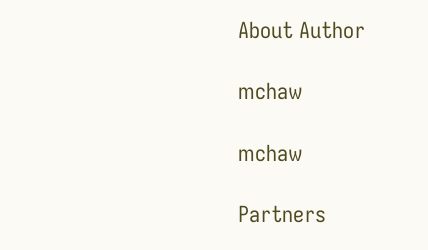About Author

mchaw

mchaw

Partners